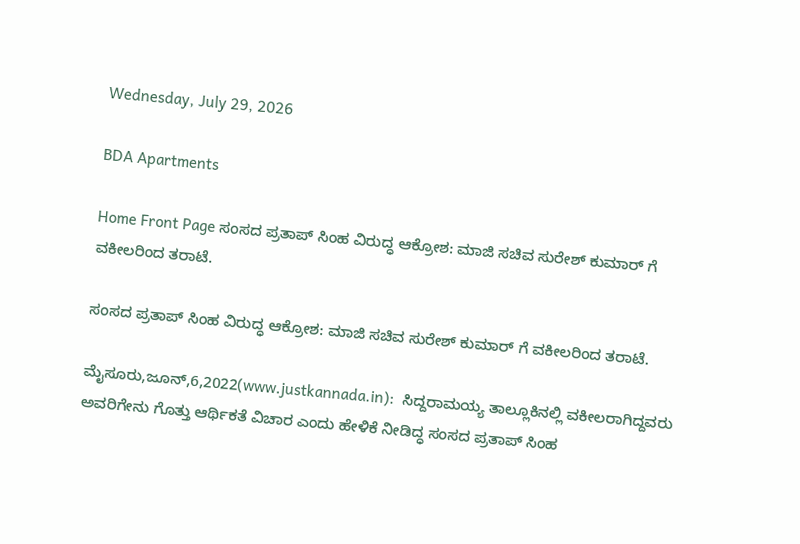Wednesday, July 29, 2026

BDA Apartments

Home Front Page ಸಂಸದ ಪ್ರತಾಪ್ ಸಿಂಹ ವಿರುದ್ಧ ಆಕ್ರೋಶ: ಮಾಜಿ ಸಚಿವ ಸುರೇಶ್ ಕುಮಾರ್ ಗೆ ವಕೀಲರಿಂದ ತರಾಟೆ.

ಸಂಸದ ಪ್ರತಾಪ್ ಸಿಂಹ ವಿರುದ್ಧ ಆಕ್ರೋಶ: ಮಾಜಿ ಸಚಿವ ಸುರೇಶ್ ಕುಮಾರ್ ಗೆ ವಕೀಲರಿಂದ ತರಾಟೆ.

ಮೈಸೂರು,ಜೂನ್,6,2022(www.justkannada.in):  ಸಿದ್ದರಾಮಯ್ಯ ತಾಲ್ಲೂಕಿನಲ್ಲಿ ವಕೀಲರಾಗಿದ್ದವರು ಅವರಿಗೇನು ಗೊತ್ತು ಆರ್ಥಿಕತೆ ವಿಚಾರ ಎಂದು ಹೇಳಿಕೆ ನೀಡಿದ್ಧ ಸಂಸದ ಪ್ರತಾಪ್ ಸಿಂಹ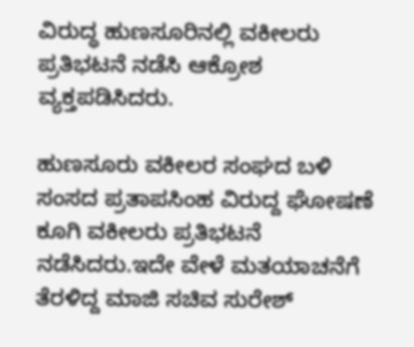ವಿರುದ್ಧ ಹುಣಸೂರಿನಲ್ಲಿ ವಕೀಲರು ಪ್ರತಿಭಟನೆ ನಡೆಸಿ ಆಕ್ರೋಶ ವ್ಯಕ್ತಪಡಿಸಿದರು.

ಹುಣಸೂರು ವಕೀಲರ ಸಂಘದ ಬಳಿ ಸಂಸದ ಪ್ರತಾಪಸಿಂಹ ವಿರುದ್ದ ಘೋಷಣೆ ಕೂಗಿ ವಕೀಲರು ಪ್ರತಿಭಟನೆ ನಡೆಸಿದರು.ಇದೇ ವೇಳೆ ಮತಯಾಚನೆಗೆ ತೆರಳಿದ್ದ ಮಾಜಿ ಸಚಿವ ಸುರೇಶ್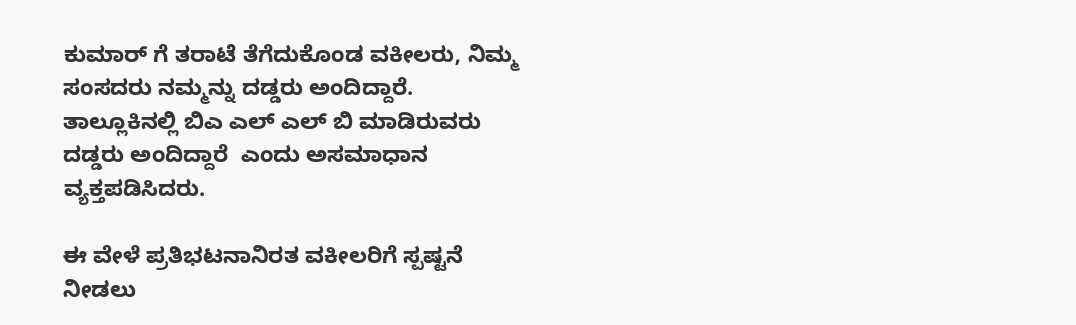ಕುಮಾರ್‌ ಗೆ ತರಾಟೆ ತೆಗೆದುಕೊಂಡ ವಕೀಲರು, ನಿಮ್ಮ ಸಂಸದರು ನಮ್ಮನ್ನು ದಡ್ಡರು ಅಂದಿದ್ದಾರೆ. ತಾಲ್ಲೂಕಿನಲ್ಲಿ ಬಿಎ ಎಲ್ ಎಲ್ ಬಿ ಮಾಡಿರುವರು ದಡ್ಡರು ಅಂದಿದ್ದಾರೆ  ಎಂದು ಅಸಮಾಧಾನ ವ್ಯಕ್ತಪಡಿಸಿದರು.

ಈ ವೇಳೆ ಪ್ರತಿಭಟನಾನಿರತ ವಕೀಲರಿಗೆ ಸ್ಪಷ್ಟನೆ ನೀಡಲು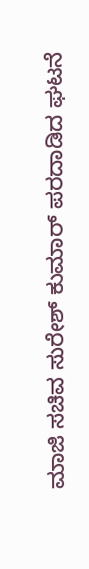ಮಾಜಿ ಸಚಿವ ಸುರೇಶ್ ಕುಮಾರ್ ಪರದಾಡಿದ ಘಟನೆ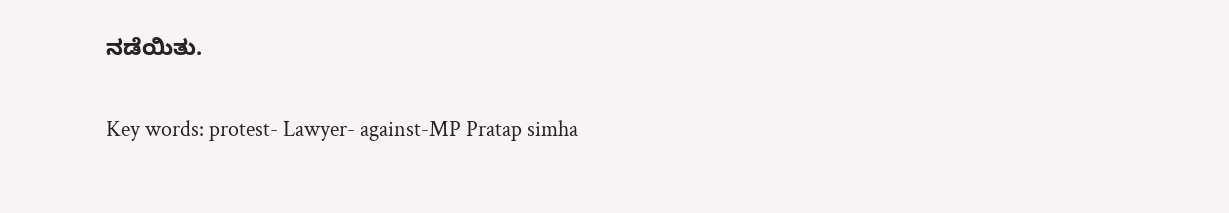ನಡೆಯಿತು.

Key words: protest- Lawyer- against-MP Pratap simha